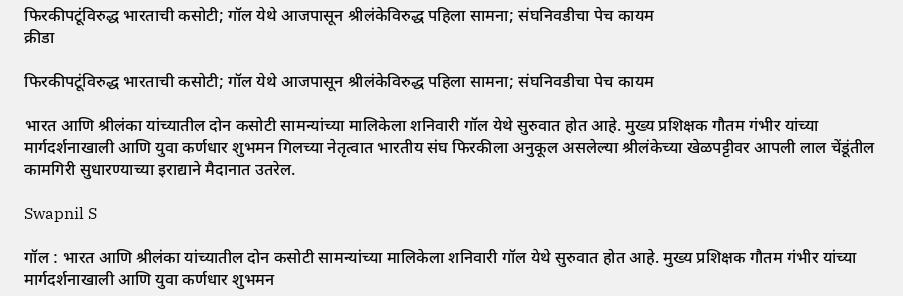फिरकीपटूंविरुद्ध भारताची कसोटी; गॉल येथे आजपासून श्रीलंकेविरुद्ध पहिला सामना; संघनिवडीचा पेच कायम
क्रीडा

फिरकीपटूंविरुद्ध भारताची कसोटी; गॉल येथे आजपासून श्रीलंकेविरुद्ध पहिला सामना; संघनिवडीचा पेच कायम

भारत आणि श्रीलंका यांच्यातील दोन कसोटी सामन्यांच्या मालिकेला शनिवारी गॉल येथे सुरुवात होत आहे. मुख्य प्रशिक्षक गौतम गंभीर यांच्या मार्गदर्शनाखाली आणि युवा कर्णधार शुभमन गिलच्या नेतृत्वात भारतीय संघ फिरकीला अनुकूल असलेल्या श्रीलंकेच्या खेळपट्टीवर आपली लाल चेंडूंतील कामगिरी सुधारण्याच्या इराद्याने मैदानात उतरेल.

Swapnil S

गॉल : भारत आणि श्रीलंका यांच्यातील दोन कसोटी सामन्यांच्या मालिकेला शनिवारी गॉल येथे सुरुवात होत आहे. मुख्य प्रशिक्षक गौतम गंभीर यांच्या मार्गदर्शनाखाली आणि युवा कर्णधार शुभमन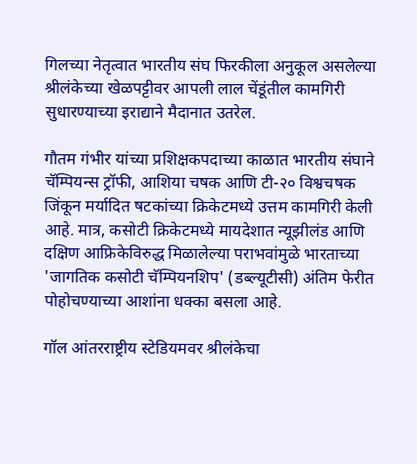गिलच्या नेतृत्वात भारतीय संघ फिरकीला अनुकूल असलेल्या श्रीलंकेच्या खेळपट्टीवर आपली लाल चेंडूंतील कामगिरी सुधारण्याच्या इराद्याने मैदानात उतरेल.

गौतम गंभीर यांच्या प्रशिक्षकपदाच्या काळात भारतीय संघाने चॅम्पियन्स ट्रॉफी, आशिया चषक आणि टी-२० विश्वचषक जिंकून मर्यादित षटकांच्या क्रिकेटमध्ये उत्तम कामगिरी केली आहे. मात्र, कसोटी क्रिकेटमध्ये मायदेशात न्यूझीलंड आणि दक्षिण आफ्रिकेविरुद्ध मिळालेल्या पराभवांमुळे भारताच्या 'जागतिक कसोटी चॅम्पियनशिप' (डब्ल्यूटीसी) अंतिम फेरीत पोहोचण्याच्या आशांना धक्का बसला आहे.

गॉल आंतरराष्ट्रीय स्टेडियमवर श्रीलंकेचा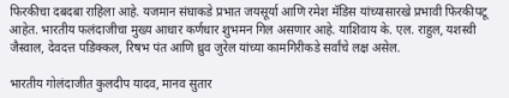फिरकीचा दबदबा राहिला आहे. यजमान संघाकडे प्रभात जयसूर्या आणि रमेश मॅडिस यांच्यासारखे प्रभावी फिरकीपटू आहेत. भारतीय फलंदाजीचा मुख्य आधार कर्णधार शुभमन गिल असणार आहे. याशिवाय के. एल. राहुल, यशस्वी जैस्वाल, देवदत्त पडिक्कल, रिषभ पंत आणि ध्रुव जुरेल यांच्या कामगिरीकडे सर्वांचे लक्ष असेल.

भारतीय गोलंदाजीत कुलदीप यादव, मानव सुतार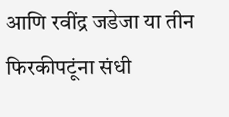आणि रवींद्र जडेजा या तीन फिरकीपटूंना संधी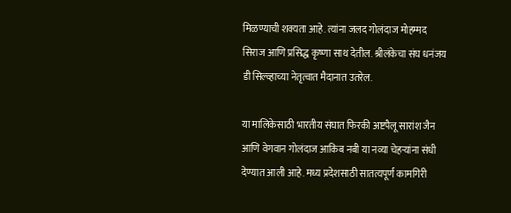मिळण्याची शक्यता आहे. त्यांना जलद गोलंदाज मोहम्मद सिराज आणि प्रसिद्ध कृष्णा साथ देतील. श्रीलंकेचा संघ धनंजय डी सिल्व्हाच्या नेतृत्वात मैदानात उतरेल.

या मालिकेसाठी भारतीय संघात फिरकी अष्टपैलू सारांश जैन आणि वेगवान गोलंदाज आकिब नबी या नव्या चेहऱ्यांना संधी देण्यात आली आहे. मध्य प्रदेशसाठी सातत्यपूर्ण कामगिरी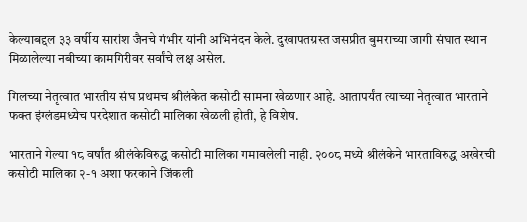केल्याबद्दल ३३ वर्षीय सारांश जैनचे गंभीर यांनी अभिनंदन केले. दुखापतग्रस्त जसप्रीत बुमराच्या जागी संघात स्थान मिळालेल्या नबीच्या कामगिरीवर सर्वांचे लक्ष असेल.

गिलच्या नेतृत्वात भारतीय संघ प्रथमच श्रीलंकेत कसोटी सामना खेळणार आहे. आतापर्यंत त्याच्या नेतृत्वात भारताने फक्त इंग्लंडमध्येच परदेशात कसोटी मालिका खेळली होती, हे विशेष.

भारताने गेल्या १८ वर्षांत श्रीलंकेविरुद्ध कसोटी मालिका गमावलेली नाही. २००८ मध्ये श्रीलंकेने भारताविरुद्ध अखेरची कसोटी मालिका २-१ अशा फरकाने जिंकली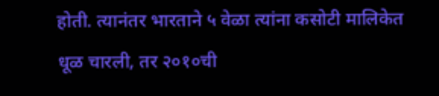होती. त्यानंतर भारताने ५ वेळा त्यांना कसोटी मालिकेत धूळ चारली, तर २०१०ची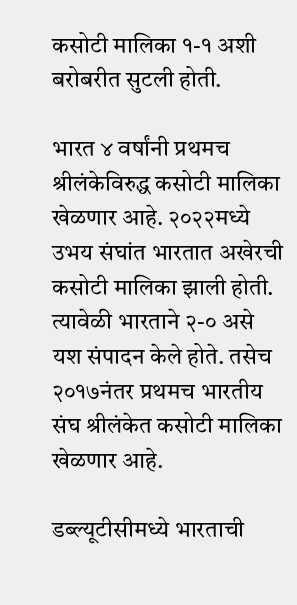कसोटी मालिका १-१ अशी बरोबरीत सुटली होती.

भारत ४ वर्षांनी प्रथमच श्रीलंकेविरुद्ध कसोटी मालिका खेळणार आहे. २०२२मध्ये उभय संघांत भारतात अखेरची कसोटी मालिका झाली होती. त्यावेळी भारताने २-० असे यश संपादन केले होते. तसेच २०१७नंतर प्रथमच भारतीय संघ श्रीलंकेत कसोटी मालिका खेळणार आहे.

डब्ल्यूटीसीमध्ये भारताची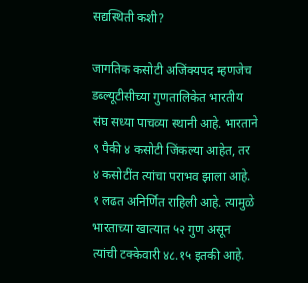सद्यस्थिती कशी?

जागतिक कसोटी अजिंक्यपद म्हणजेच डब्ल्यूटीसीच्या गुणतालिकेत भारतीय संघ सध्या पाचव्या स्थानी आहे. भारताने ९ पैकी ४ कसोटी जिंकल्या आहेत, तर ४ कसोटींत त्यांचा पराभव झाला आहे. १ लढत अनिर्णित राहिली आहे. त्यामुळे भारताच्या खात्यात ५२ गुण असून त्यांची टक्केवारी ४८.१५ इतकी आहे.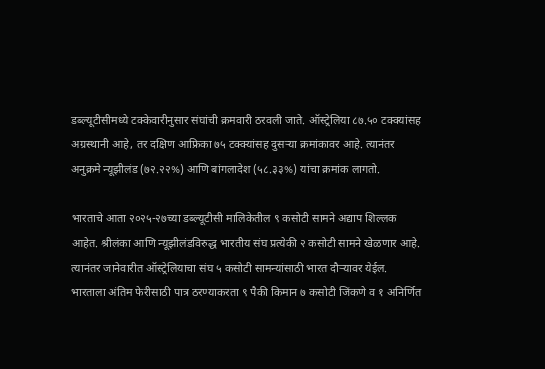डब्ल्यूटीसीमध्ये टक्केवारीनुसार संघांची क्रमवारी ठरवली जाते. ऑस्ट्रेलिया ८७.५० टक्क्यांसह अग्रस्थानी आहे, तर दक्षिण आफ्रिका ७५ टक्क्यांसह दुसऱ्या क्रमांकावर आहे. त्यानंतर अनुक्रमे न्यूझीलंड (७२.२२%) आणि बांगलादेश (५८.३३%) यांचा क्रमांक लागतो.

भारताचे आता २०२५-२७च्या डब्ल्यूटीसी मालिकेतील ९ कसोटी सामने अद्याप शिल्लक आहेत. श्रीलंका आणि न्यूझीलंडविरुद्ध भारतीय संघ प्रत्येकी २ कसोटी सामने खेळणार आहे. त्यानंतर जानेवारीत ऑस्ट्रेलियाचा संघ ५ कसोटी सामन्यांसाठी भारत दौऱ्यावर येईल. भारताला अंतिम फेरीसाठी पात्र ठरण्याकरता ९ पैकी किमान ७ कसोटी जिंकणे व १ अनिर्णित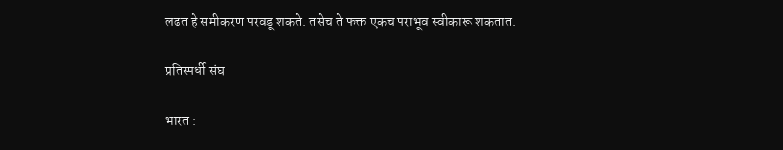लढत हे समीकरण परवडू शकते. तसेच ते फक्त एकच पराभूव स्वीकारू शकतात.

प्रतिस्पर्धी संघ

भारत :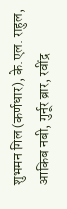शुभमन गिल (कर्णधार), के.एल. राहुल, आकिब नबी, गुर्नूर ब्रार, रवींद्र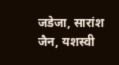जडेजा, सारांश जैन, यशस्वी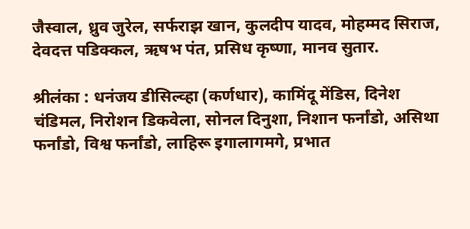जैस्वाल, ध्रुव जुरेल, सर्फराझ खान, कुलदीप यादव, मोहम्मद सिराज, देवदत्त पडिक्कल, ऋषभ पंत, प्रसिध कृष्णा, मानव सुतार.

श्रीलंका : धनंजय डीसिल्व्हा (कर्णधार), कामिंदू मेंडिस, दिनेश चंडिमल, निरोशन डिकवेला, सोनल दिनुशा, निशान फर्नांडो, असिथा फर्नांडो, विश्व फर्नांडो, लाहिरू इगालागमगे, प्रभात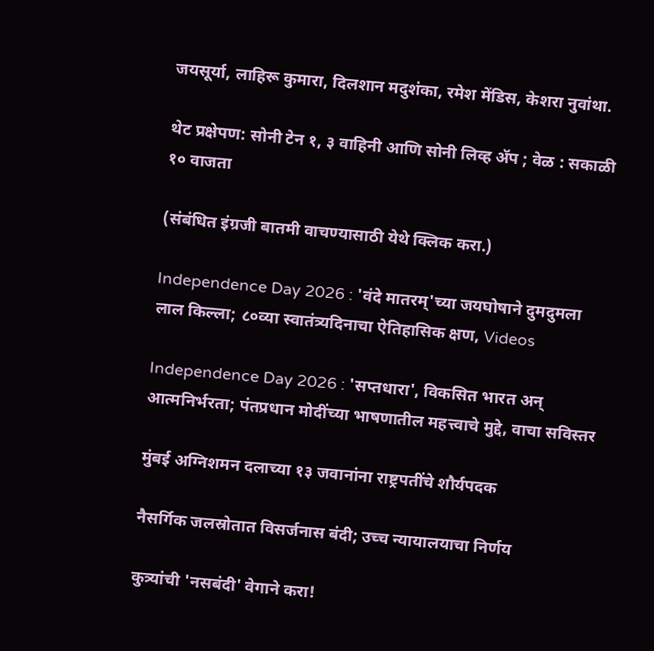जयसूर्या, लाहिरू कुमारा, दिलशान मदुशंका, रमेश मेंडिस, केशरा नुवांथा.

थेट प्रक्षेपण: सोनी टेन १, ३ वाहिनी आणि सोनी लिव्ह ॲप ; वेळ : सकाळी १० वाजता

(संबंधित इंग्रजी बातमी वाचण्यासाठी येथे क्लिक करा.)

Independence Day 2026 : 'वंदे मातरम्'च्या जयघोषाने दुमदुमला लाल किल्ला; ८०व्या स्वातंत्र्यदिनाचा ऐतिहासिक क्षण, Videos

Independence Day 2026 : 'सप्तधारा', विकसित भारत अन् आत्मनिर्भरता; पंतप्रधान मोदींच्या भाषणातील महत्त्वाचे मुद्दे, वाचा सविस्तर

मुंबई अग्निशमन दलाच्या १३ जवानांना राष्ट्रपतींचे शौर्यपदक

नैसर्गिक जलस्रोतात विसर्जनास बंदी; उच्च न्यायालयाचा निर्णय

कुत्र्यांची 'नसबंदी' वेगाने करा!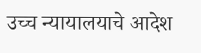उच्च न्यायालयाचे आदेश